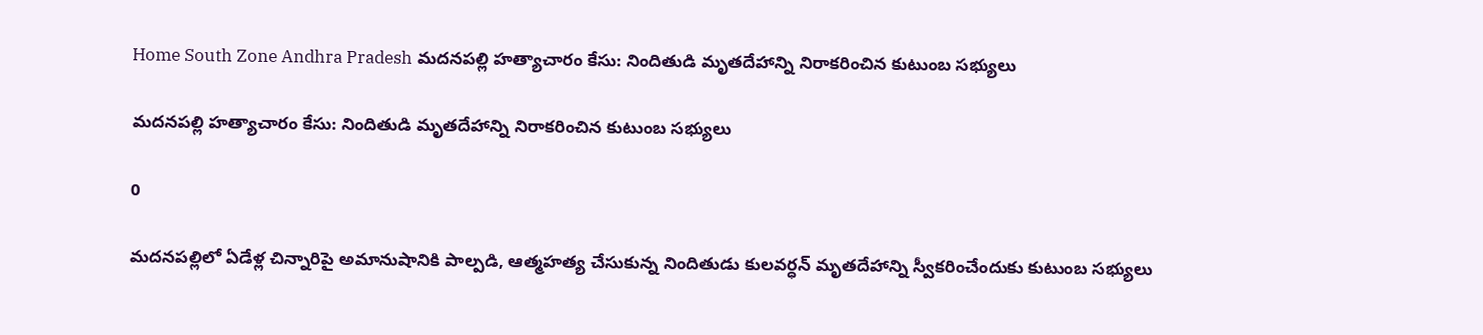Home South Zone Andhra Pradesh మదనపల్లి హత్యాచారం కేసు: నిందితుడి మృతదేహాన్ని నిరాకరించిన కుటుంబ సభ్యులు

మదనపల్లి హత్యాచారం కేసు: నిందితుడి మృతదేహాన్ని నిరాకరించిన కుటుంబ సభ్యులు

0

మదనపల్లిలో ఏడేళ్ల చిన్నారిపై అమానుషానికి పాల్పడి, ఆత్మహత్య చేసుకున్న నిందితుడు కులవర్ధన్ మృతదేహాన్ని స్వీకరించేందుకు కుటుంబ సభ్యులు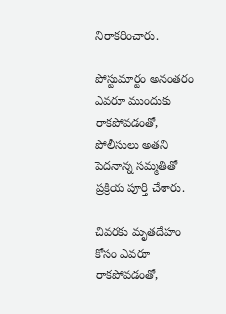నిరాకరించారు.

పోస్టుమార్టం అనంతరం ఎవరూ ముందుకు రాకపోవడంతో, పోలీసులు అతని పెదనాన్న సమ్మతితో ప్రక్రియ పూర్తి చేశారు.

చివరకు మృతదేహం కోసం ఎవరూ రాకపోవడంతో,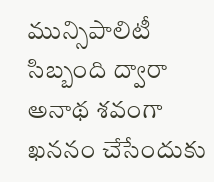మున్సిపాలిటీ సిబ్బంది ద్వారా అనాథ శవంగా ఖననం చేసేందుకు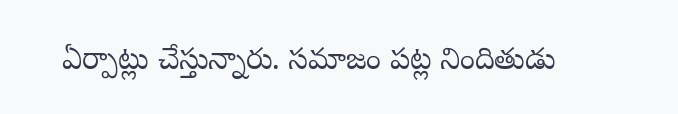ఏర్పాట్లు చేస్తున్నారు. సమాజం పట్ల నిందితుడు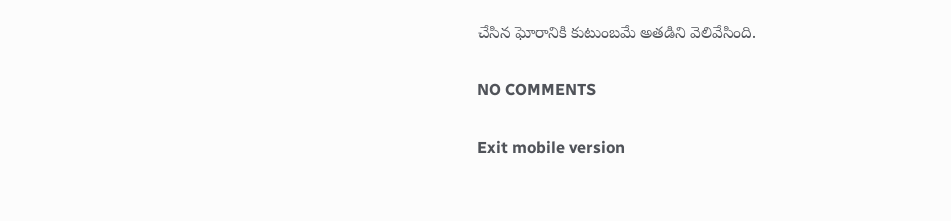చేసిన ఘోరానికి కుటుంబమే అతడిని వెలివేసింది.

NO COMMENTS

Exit mobile version